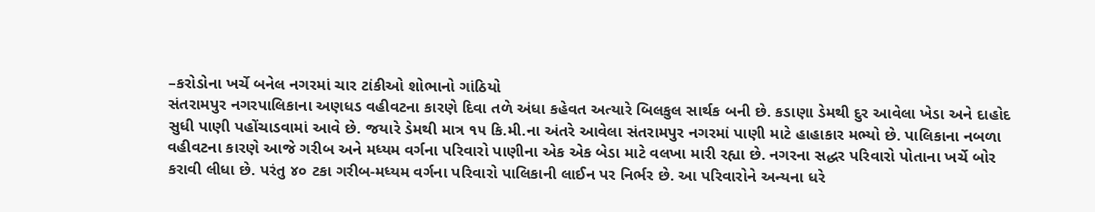–કરોડોના ખર્ચે બનેલ નગરમાં ચાર ટાંકીઓ શોભાનો ગાંઠિયો
સંતરામપુર નગરપાલિકાના અણધડ વહીવટના કારણે દિવા તળે અંધા કહેવત અત્યારે બિલકુલ સાર્થક બની છે. કડાણા ડેમથી દુર આવેલા ખેડા અને દાહોદ સુધી પાણી પહોંચાડવામાં આવે છે. જયારે ડેમથી માત્ર ૧૫ કિ.મી.ના અંતરે આવેલા સંતરામપુર નગરમાં પાણી માટે હાહાકાર મભ્યો છે. પાલિકાના નબળા વહીવટના કારણે આજે ગરીબ અને મધ્યમ વર્ગના પરિવારો પાણીના એક એક બેડા માટે વલખા મારી રહ્યા છે. નગરના સદ્ધર પરિવારો પોતાના ખર્ચે બોર કરાવી લીધા છે. પરંતુ ૪૦ ટકા ગરીબ-મધ્યમ વર્ગના પરિવારો પાલિકાની લાઈન પર નિર્ભર છે. આ પરિવારોને અન્યના ધરે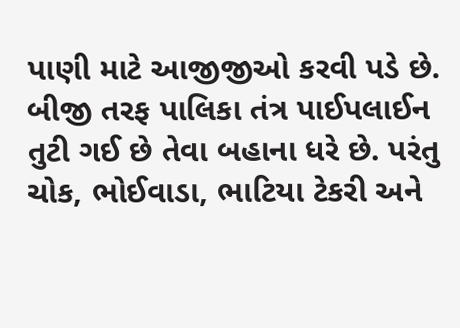પાણી માટે આજીજીઓ કરવી પડે છે.
બીજી તરફ પાલિકા તંત્ર પાઈપલાઈન તુટી ગઈ છે તેવા બહાના ધરે છે. પરંતુ ચોક, ભોઈવાડા, ભાટિયા ટેકરી અને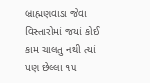બ્રાહ્મણવાડા જેવા વિસ્તારોમાં જયાં કોઈ કામ ચાલતુ નથી ત્યાં પણ છેલ્લા ૧૫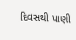દિવસથી પાણી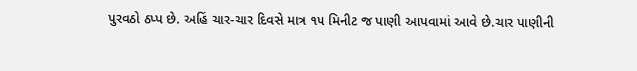પુરવઠો ઠપ્પ છે. અહિં ચાર-ચાર દિવસે માત્ર ૧૫ મિનીટ જ પાણી આપવામાં આવે છે.ચાર પાણીની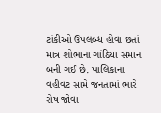ટાંકીઓ ઉપલબ્ધ હોવા છતાં માત્ર શોભાના ગાંઠિયા સમાન બની ગઈ છે. પાલિકાના વહીવટ સામે જનતામાં ભારે રોષ જોવા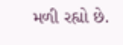મળી રહ્યો છે.